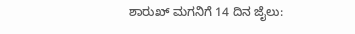ಶಾರುಖ್ ಮಗನಿಗೆ 14 ದಿನ ಜೈಲು: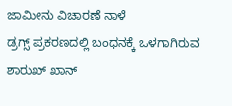ಜಾಮೀನು ವಿಚಾರಣೆ ನಾಳೆ
ಡ್ರಗ್ಸ್ ಪ್ರಕರಣದಲ್ಲಿ ಬಂಧನಕ್ಕೆ ಒಳಗಾಗಿರುವ ಶಾರುಖ್ ಖಾನ್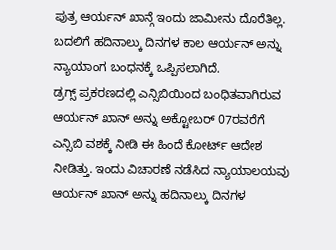ಪುತ್ರ ಆರ್ಯನ್ ಖಾನ್ಗೆ ಇಂದು ಜಾಮೀನು ದೊರೆತಿಲ್ಲ. ಬದಲಿಗೆ ಹದಿನಾಲ್ಕು ದಿನಗಳ ಕಾಲ ಆರ್ಯನ್ ಅನ್ನು ನ್ಯಾಯಾಂಗ ಬಂಧನಕ್ಕೆ ಒಪ್ಪಿಸಲಾಗಿದೆ.
ಡ್ರಗ್ಸ್ ಪ್ರಕರಣದಲ್ಲಿ ಎನ್ಸಿಬಿಯಿಂದ ಬಂಧಿತವಾಗಿರುವ ಆರ್ಯನ್ ಖಾನ್ ಅನ್ನು ಅಕ್ಟೋಬರ್ 07ರವರೆಗೆ ಎನ್ಸಿಬಿ ವಶಕ್ಕೆ ನೀಡಿ ಈ ಹಿಂದೆ ಕೋರ್ಟ್ ಆದೇಶ ನೀಡಿತ್ತು. ಇಂದು ವಿಚಾರಣೆ ನಡೆಸಿದ ನ್ಯಾಯಾಲಯವು ಆರ್ಯನ್ ಖಾನ್ ಅನ್ನು ಹದಿನಾಲ್ಕು ದಿನಗಳ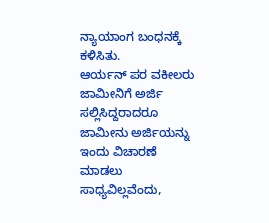ನ್ಯಾಯಾಂಗ ಬಂಧನಕ್ಕೆ ಕಳಿಸಿತು.
ಆರ್ಯನ್ ಪರ ವಕೀಲರು ಜಾಮೀನಿಗೆ ಅರ್ಜಿ ಸಲ್ಲಿಸಿದ್ದರಾದರೂ ಜಾಮೀನು ಅರ್ಜಿಯನ್ನು ಇಂದು ವಿಚಾರಣೆ ಮಾಡಲು ಸಾಧ್ಯವಿಲ್ಲವೆಂದು,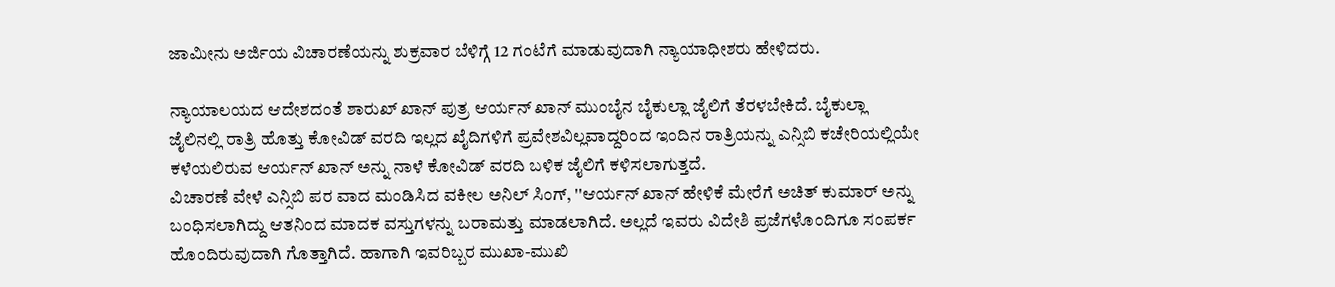ಜಾಮೀನು ಅರ್ಜಿಯ ವಿಚಾರಣೆಯನ್ನು ಶುಕ್ರವಾರ ಬೆಳಿಗ್ಗೆ 12 ಗಂಟೆಗೆ ಮಾಡುವುದಾಗಿ ನ್ಯಾಯಾಧೀಶರು ಹೇಳಿದರು.

ನ್ಯಾಯಾಲಯದ ಆದೇಶದಂತೆ ಶಾರುಖ್ ಖಾನ್ ಪುತ್ರ ಆರ್ಯನ್ ಖಾನ್ ಮುಂಬೈನ ಬೈಕುಲ್ಲಾ ಜೈಲಿಗೆ ತೆರಳಬೇಕಿದೆ. ಬೈಕುಲ್ಲಾ ಜೈಲಿನಲ್ಲಿ ರಾತ್ರಿ ಹೊತ್ತು ಕೋವಿಡ್ ವರದಿ ಇಲ್ಲದ ಖೈದಿಗಳಿಗೆ ಪ್ರವೇಶವಿಲ್ಲವಾದ್ದರಿಂದ ಇಂದಿನ ರಾತ್ರಿಯನ್ನು ಎನ್ಸಿಬಿ ಕಚೇರಿಯಲ್ಲಿಯೇ ಕಳೆಯಲಿರುವ ಆರ್ಯನ್ ಖಾನ್ ಅನ್ನು ನಾಳೆ ಕೋವಿಡ್ ವರದಿ ಬಳಿಕ ಜೈಲಿಗೆ ಕಳಿಸಲಾಗುತ್ತದೆ.
ವಿಚಾರಣೆ ವೇಳೆ ಎನ್ಸಿಬಿ ಪರ ವಾದ ಮಂಡಿಸಿದ ವಕೀಲ ಅನಿಲ್ ಸಿಂಗ್, ''ಆರ್ಯನ್ ಖಾನ್ ಹೇಳಿಕೆ ಮೇರೆಗೆ ಅಚಿತ್ ಕುಮಾರ್ ಅನ್ನು ಬಂಧಿಸಲಾಗಿದ್ದು ಆತನಿಂದ ಮಾದಕ ವಸ್ತುಗಳನ್ನು ಬರಾಮತ್ತು ಮಾಡಲಾಗಿದೆ. ಅಲ್ಲದೆ ಇವರು ವಿದೇಶಿ ಪ್ರಜೆಗಳೊಂದಿಗೂ ಸಂಪರ್ಕ ಹೊಂದಿರುವುದಾಗಿ ಗೊತ್ತಾಗಿದೆ. ಹಾಗಾಗಿ ಇವರಿಬ್ಬರ ಮುಖಾ-ಮುಖಿ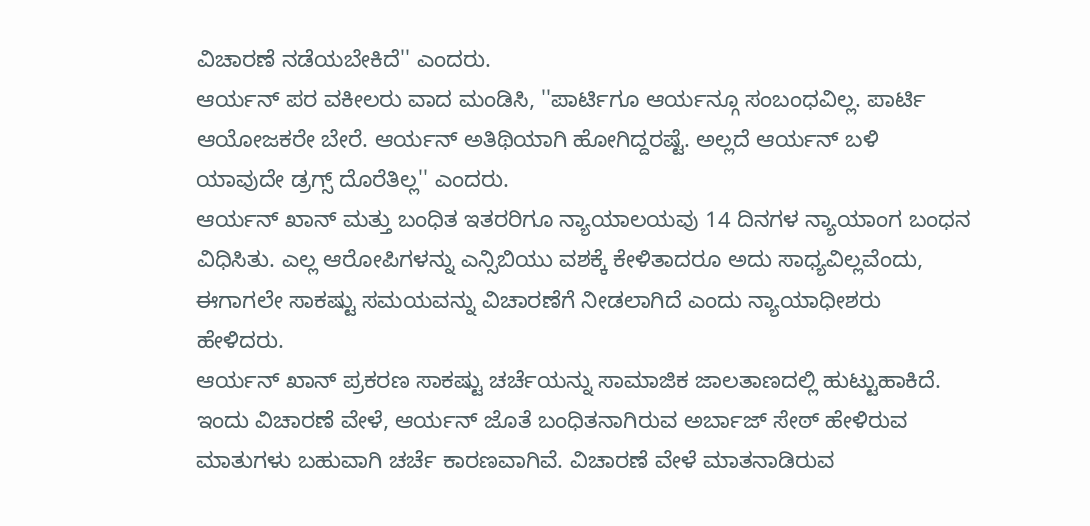ವಿಚಾರಣೆ ನಡೆಯಬೇಕಿದೆ'' ಎಂದರು.
ಆರ್ಯನ್ ಪರ ವಕೀಲರು ವಾದ ಮಂಡಿಸಿ, ''ಪಾರ್ಟಿಗೂ ಆರ್ಯನ್ಗೂ ಸಂಬಂಧವಿಲ್ಲ. ಪಾರ್ಟಿ ಆಯೋಜಕರೇ ಬೇರೆ. ಆರ್ಯನ್ ಅತಿಥಿಯಾಗಿ ಹೋಗಿದ್ದರಷ್ಟೆ. ಅಲ್ಲದೆ ಆರ್ಯನ್ ಬಳಿ ಯಾವುದೇ ಡ್ರಗ್ಸ್ ದೊರೆತಿಲ್ಲ'' ಎಂದರು.
ಆರ್ಯನ್ ಖಾನ್ ಮತ್ತು ಬಂಧಿತ ಇತರರಿಗೂ ನ್ಯಾಯಾಲಯವು 14 ದಿನಗಳ ನ್ಯಾಯಾಂಗ ಬಂಧನ ವಿಧಿಸಿತು. ಎಲ್ಲ ಆರೋಪಿಗಳನ್ನು ಎನ್ಸಿಬಿಯು ವಶಕ್ಕೆ ಕೇಳಿತಾದರೂ ಅದು ಸಾಧ್ಯವಿಲ್ಲವೆಂದು, ಈಗಾಗಲೇ ಸಾಕಷ್ಟು ಸಮಯವನ್ನು ವಿಚಾರಣೆಗೆ ನೀಡಲಾಗಿದೆ ಎಂದು ನ್ಯಾಯಾಧೀಶರು ಹೇಳಿದರು.
ಆರ್ಯನ್ ಖಾನ್ ಪ್ರಕರಣ ಸಾಕಷ್ಟು ಚರ್ಚೆಯನ್ನು ಸಾಮಾಜಿಕ ಜಾಲತಾಣದಲ್ಲಿ ಹುಟ್ಟುಹಾಕಿದೆ. ಇಂದು ವಿಚಾರಣೆ ವೇಳೆ, ಆರ್ಯನ್ ಜೊತೆ ಬಂಧಿತನಾಗಿರುವ ಅರ್ಬಾಜ್ ಸೇಠ್ ಹೇಳಿರುವ ಮಾತುಗಳು ಬಹುವಾಗಿ ಚರ್ಚೆ ಕಾರಣವಾಗಿವೆ. ವಿಚಾರಣೆ ವೇಳೆ ಮಾತನಾಡಿರುವ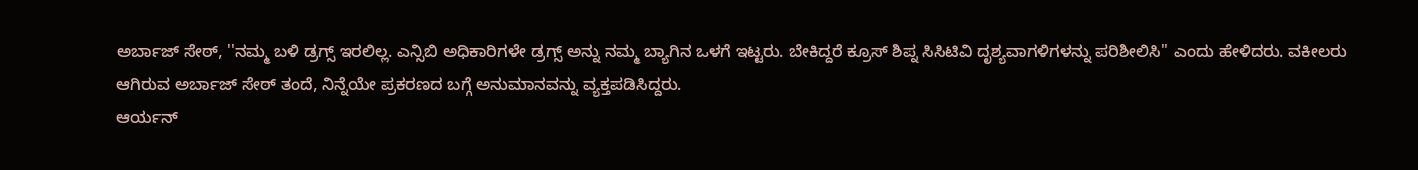ಅರ್ಬಾಜ್ ಸೇಠ್, ''ನಮ್ಮ ಬಳಿ ಡ್ರಗ್ಸ್ ಇರಲಿಲ್ಲ. ಎನ್ಸಿಬಿ ಅಧಿಕಾರಿಗಳೇ ಡ್ರಗ್ಸ್ ಅನ್ನು ನಮ್ಮ ಬ್ಯಾಗಿನ ಒಳಗೆ ಇಟ್ಟರು. ಬೇಕಿದ್ದರೆ ಕ್ರೂಸ್ ಶಿಪ್ನ ಸಿಸಿಟಿವಿ ದೃಶ್ಯವಾಗಳಿಗಳನ್ನು ಪರಿಶೀಲಿಸಿ'' ಎಂದು ಹೇಳಿದರು. ವಕೀಲರು ಆಗಿರುವ ಅರ್ಬಾಜ್ ಸೇಠ್ ತಂದೆ, ನಿನ್ನೆಯೇ ಪ್ರಕರಣದ ಬಗ್ಗೆ ಅನುಮಾನವನ್ನು ವ್ಯಕ್ತಪಡಿಸಿದ್ದರು.
ಆರ್ಯನ್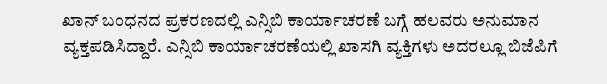ಖಾನ್ ಬಂಧನದ ಪ್ರಕರಣದಲ್ಲಿ ಎನ್ಸಿಬಿ ಕಾರ್ಯಾಚರಣೆ ಬಗ್ಗೆ ಹಲವರು ಅನುಮಾನ ವ್ಯಕ್ತಪಡಿಸಿದ್ದಾರೆ. ಎನ್ಸಿಬಿ ಕಾರ್ಯಾಚರಣೆಯಲ್ಲಿ ಖಾಸಗಿ ವ್ಯಕ್ತಿಗಳು ಅದರಲ್ಲೂ ಬಿಜೆಪಿಗೆ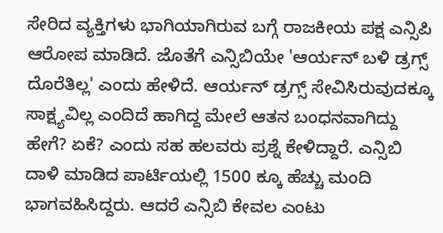ಸೇರಿದ ವ್ಯಕ್ತಿಗಳು ಭಾಗಿಯಾಗಿರುವ ಬಗ್ಗೆ ರಾಜಕೀಯ ಪಕ್ಷ ಎನ್ಸಿಪಿ ಆರೋಪ ಮಾಡಿದೆ. ಜೊತೆಗೆ ಎನ್ಸಿಬಿಯೇ 'ಆರ್ಯನ್ ಬಳಿ ಡ್ರಗ್ಸ್ ದೊರೆತಿಲ್ಲ' ಎಂದು ಹೇಳಿದೆ. ಆರ್ಯನ್ ಡ್ರಗ್ಸ್ ಸೇವಿಸಿರುವುದಕ್ಕೂ ಸಾಕ್ಷ್ಯವಿಲ್ಲ ಎಂದಿದೆ ಹಾಗಿದ್ದ ಮೇಲೆ ಆತನ ಬಂಧನವಾಗಿದ್ದು ಹೇಗೆ? ಏಕೆ? ಎಂದು ಸಹ ಹಲವರು ಪ್ರಶ್ನೆ ಕೇಳಿದ್ದಾರೆ. ಎನ್ಸಿಬಿ ದಾಳಿ ಮಾಡಿದ ಪಾರ್ಟಿಯಲ್ಲಿ 1500 ಕ್ಕೂ ಹೆಚ್ಚು ಮಂದಿ ಭಾಗವಹಿಸಿದ್ದರು. ಆದರೆ ಎನ್ಸಿಬಿ ಕೇವಲ ಎಂಟು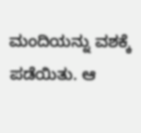ಮಂದಿಯನ್ನು ವಶಕ್ಕೆ ಪಡೆಯಿತು. ಆ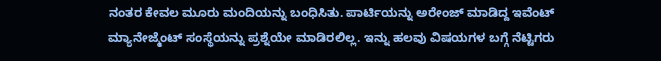ನಂತರ ಕೇವಲ ಮೂರು ಮಂದಿಯನ್ನು ಬಂಧಿಸಿತು. ಪಾರ್ಟಿಯನ್ನು ಅರೇಂಜ್ ಮಾಡಿದ್ದ ಇವೆಂಟ್ ಮ್ಯಾನೇಜ್ಮೆಂಟ್ ಸಂಸ್ಥೆಯನ್ನು ಪ್ರಶ್ನೆಯೇ ಮಾಡಿರಲಿಲ್ಲ. ಇನ್ನು ಹಲವು ವಿಷಯಗಳ ಬಗ್ಗೆ ನೆಟ್ಟಿಗರು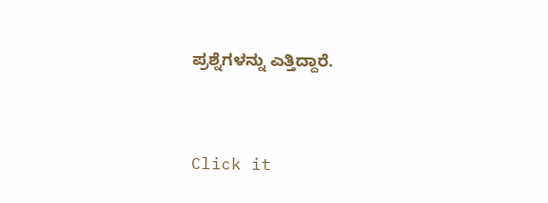ಪ್ರಶ್ನೆಗಳನ್ನು ಎತ್ತಿದ್ದಾರೆ.


Click it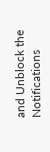and Unblock the Notifications